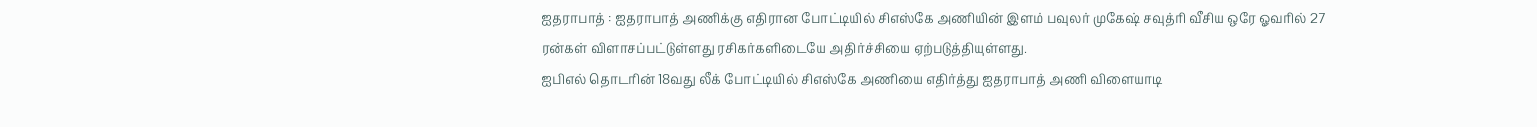ஐதராபாத் : ஐதராபாத் அணிக்கு எதிரான போட்டியில் சிஎஸ்கே அணியின் இளம் பவுலர் முகேஷ் சவுத்ரி வீசிய ஒரே ஓவரில் 27 ரன்கள் விளாசப்பட்டுள்ளது ரசிகர்களிடையே அதிர்ச்சியை ஏற்படுத்தியுள்ளது.
ஐபிஎல் தொடரின் 18வது லீக் போட்டியில் சிஎஸ்கே அணியை எதிர்த்து ஐதராபாத் அணி விளையாடி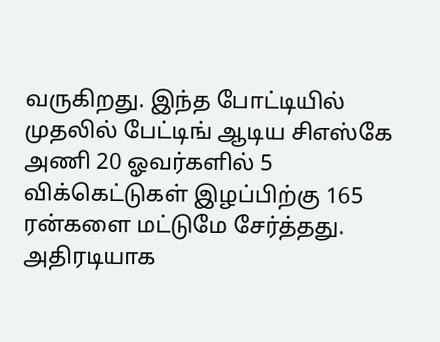வருகிறது. இந்த போட்டியில் முதலில் பேட்டிங் ஆடிய சிஎஸ்கே அணி 20 ஓவர்களில் 5 விக்கெட்டுகள் இழப்பிற்கு 165 ரன்களை மட்டுமே சேர்த்தது. அதிரடியாக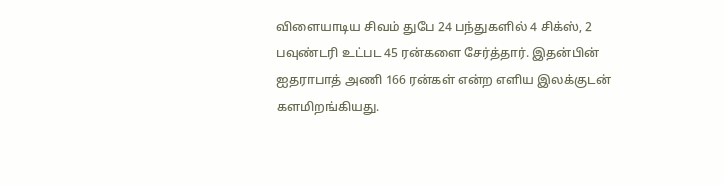விளையாடிய சிவம் துபே 24 பந்துகளில் 4 சிக்ஸ், 2 பவுண்டரி உட்பட 45 ரன்களை சேர்த்தார். இதன்பின் ஐதராபாத் அணி 166 ரன்கள் என்ற எளிய இலக்குடன் களமிறங்கியது.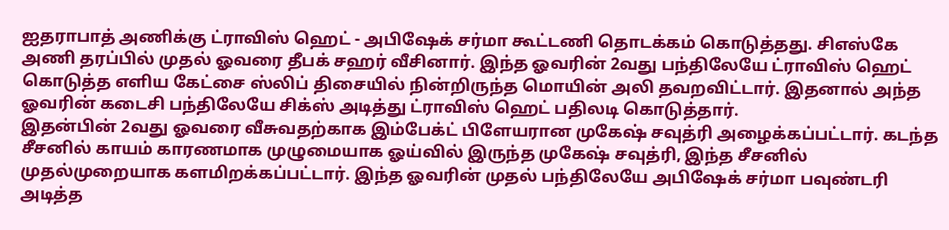ஐதராபாத் அணிக்கு ட்ராவிஸ் ஹெட் - அபிஷேக் சர்மா கூட்டணி தொடக்கம் கொடுத்தது. சிஎஸ்கே அணி தரப்பில் முதல் ஓவரை தீபக் சஹர் வீசினார். இந்த ஓவரின் 2வது பந்திலேயே ட்ராவிஸ் ஹெட் கொடுத்த எளிய கேட்சை ஸ்லிப் திசையில் நின்றிருந்த மொயின் அலி தவறவிட்டார். இதனால் அந்த ஓவரின் கடைசி பந்திலேயே சிக்ஸ் அடித்து ட்ராவிஸ் ஹெட் பதிலடி கொடுத்தார்.
இதன்பின் 2வது ஓவரை வீசுவதற்காக இம்பேக்ட் பிளேயரான முகேஷ் சவுத்ரி அழைக்கப்பட்டார். கடந்த சீசனில் காயம் காரணமாக முழுமையாக ஓய்வில் இருந்த முகேஷ் சவுத்ரி, இந்த சீசனில் முதல்முறையாக களமிறக்கப்பட்டார். இந்த ஓவரின் முதல் பந்திலேயே அபிஷேக் சர்மா பவுண்டரி அடித்த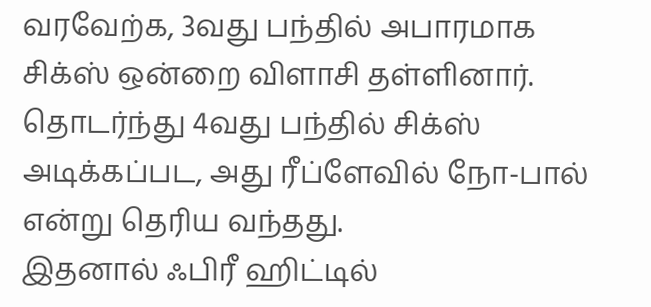வரவேற்க, 3வது பந்தில் அபாரமாக சிக்ஸ் ஒன்றை விளாசி தள்ளினார். தொடர்ந்து 4வது பந்தில் சிக்ஸ் அடிக்கப்பட, அது ரீப்ளேவில் நோ-பால் என்று தெரிய வந்தது.
இதனால் ஃபிரீ ஹிட்டில்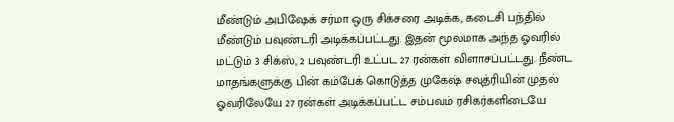மீண்டும் அபிஷேக் சர்மா ஒரு சிக்சரை அடிக்க, கடைசி பந்தில் மீண்டும் பவுண்டரி அடிக்கப்பட்டது. இதன் மூலமாக அந்த ஓவரில் மட்டும் 3 சிக்ஸ், 2 பவுண்டரி உட்பட 27 ரன்கள் விளாசப்பட்டது. நீண்ட மாதங்களுக்கு பின் கம்பேக் கொடுத்த முகேஷ் சவுத்ரியின் முதல் ஓவரிலேயே 27 ரன்கள் அடிக்கப்பட்ட சம்பவம் ரசிகர்களிடையே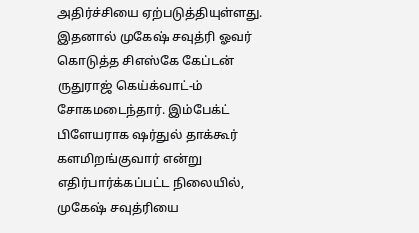அதிர்ச்சியை ஏற்படுத்தியுள்ளது.
இதனால் முகேஷ் சவுத்ரி ஓவர் கொடுத்த சிஎஸ்கே கேப்டன் ருதுராஜ் கெய்க்வாட்-ம் சோகமடைந்தார். இம்பேக்ட் பிளேயராக ஷர்துல் தாக்கூர் களமிறங்குவார் என்று எதிர்பார்க்கப்பட்ட நிலையில், முகேஷ் சவுத்ரியை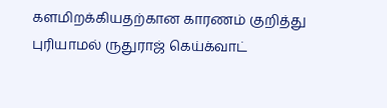களமிறக்கியதற்கான காரணம் குறித்து புரியாமல் ருதுராஜ் கெய்க்வாட்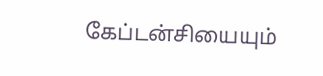கேப்டன்சியையும்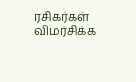ரசிகர்கள் விமர்சிக்க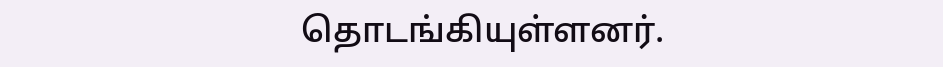தொடங்கியுள்ளனர்.